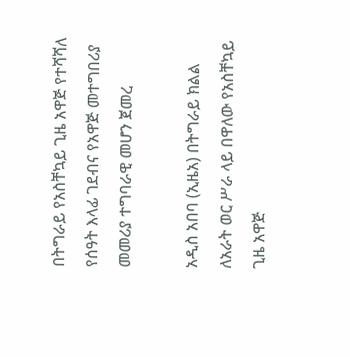በትግራይ የአስቸኳይ ጊዜ አዋጅ የተሻሻለ የሰዓት እላፊ ገደብና የአዋጅ መተግበሪያ መመሪያ ተግባራዊ መሆን ጀመረ

አዲስ አበባ (ኢዜአ) በትግራይ ክልል ለአራት ወር ሥራ ላይ በዋለው የአስቸኳይ ጊዜ አዋጅ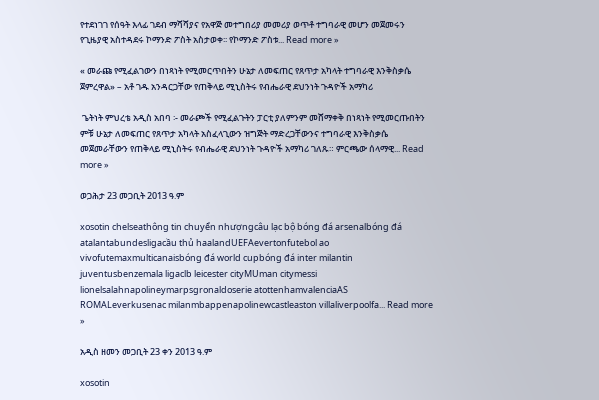የተደነገገ የሰዓት እላፊ ገደብ ማሻሻያና የአዋጅ መተግበሪያ መመሪያ ወጥቶ ተግባራዊ መሆን መጀመሩን የጊዜያዊ አስተዳደሩ ኮማንድ ፖስት አስታወቀ፡፡ የኮማንድ ፖስቱ... Read more »

« መራጩ የሚፈልገውን በነጻነት የሚመርጥበትን ሁኔታ ለመፍጠር የጸጥታ አካላት ተግባራዊ እንቅስቃሴ ጀምረዋል» – አቶ ገዱ አንዳርጋቸው የጠቅላይ ሚኒስትሩ የብሔራዊ ደህንነት ጉዳዮች አማካሪ

 ጌትነት ምህረቴ አዲስ አበባ ፡- መራጮች የሚፈልጉትን ፓርቲ ያለምንም መሸማቀቅ በነጻነት የሚመርጡበትን ምቹ ሁኔታ ለመፍጠር የጸጥታ አካላት አስፈላጊውን ዝግጅት ማድረጋቸውንና ተግባራዊ እንቅስቃሴ መጀመራቸውን የጠቅላይ ሚኒስትሩ የብሔራዊ ደህንነት ጉዳዮች አማካሪ ገለጹ። ምርጫው ሰላማዊ... Read more »

ወጋሕታ 23 መጋቢት 2013 ዓ.ም

xosotin chelseathông tin chuyển nhượngcâu lạc bộ bóng đá arsenalbóng đá atalantabundesligacầu thủ haalandUEFAevertonfutebol ao vivofutemaxmulticanaisbóng đá world cupbóng đá inter milantin juventusbenzemala ligaclb leicester cityMUman citymessi lionelsalahnapolineymarpsgronaldoserie atottenhamvalenciaAS ROMALeverkusenac milanmbappenapolinewcastleaston villaliverpoolfa... Read more »

አዲስ ዘመን መጋቢት 23 ቀን 2013 ዓ.ም

xosotin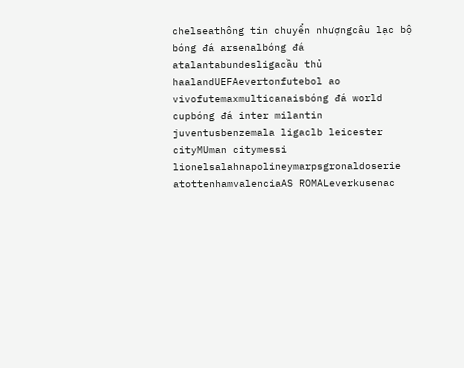chelseathông tin chuyển nhượngcâu lạc bộ bóng đá arsenalbóng đá atalantabundesligacầu thủ haalandUEFAevertonfutebol ao vivofutemaxmulticanaisbóng đá world cupbóng đá inter milantin juventusbenzemala ligaclb leicester cityMUman citymessi lionelsalahnapolineymarpsgronaldoserie atottenhamvalenciaAS ROMALeverkusenac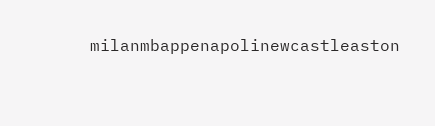milanmbappenapolinewcastleaston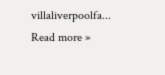villaliverpoolfa... Read more »